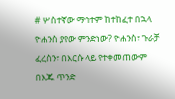# ሦስተኛው ማኅተም ከተከፈተ በኋላ ዮሐንስ ያየው ምንድነው? ዮሐንስ፣ ጉራቻ ፈረስን፣ በእርሱ ላይ የተቀመጠውም በእጁ ጥንድ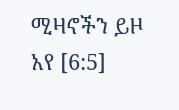ሚዛኖችን ይዞ አየ [6:5]